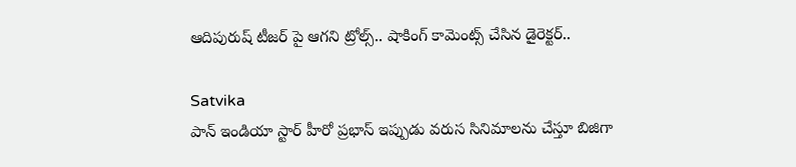ఆదిపురుష్ టీజర్ పై ఆగని ట్రోల్స్.. షాకింగ్ కామెంట్స్ చేసిన డైరెక్టర్..

Satvika
పాన్ ఇండియా స్టార్ హీరో ప్రభాస్ ఇప్పుడు వరుస సినిమాలను చేస్తూ బిజిగా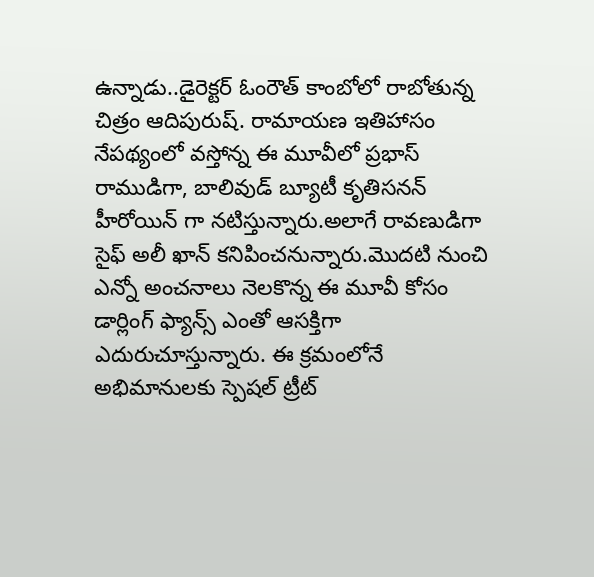ఉన్నాడు..డైరెక్టర్ ఓంరౌత్ కాంబోలో రాబోతున్న చిత్రం ఆదిపురుష్. రామాయణ ఇతిహాసం నేపథ్యంలో వస్తోన్న ఈ మూవీలో ప్రభాస్ రాముడిగా, బాలివుడ్ బ్యూటీ కృతిసనన్‌ హీరోయిన్ గా నటిస్తున్నారు.అలాగే రావణుడిగా సైఫ్ అలీ ఖాన్ కనిపించనున్నారు.మొదటి నుంచి ఎన్నో అంచనాలు నెలకొన్న ఈ మూవీ కోసం డార్లింగ్ ఫ్యాన్స్ ఎంతో ఆసక్తిగా ఎదురుచూస్తున్నారు. ఈ క్రమంలోనే అభిమానులకు స్పెషల్ ట్రీట్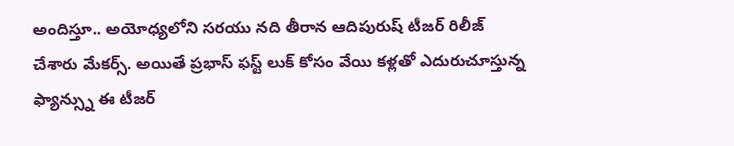అందిస్తూ.. అయోధ్యలోని సరయు నది తీరాన ఆదిపురుష్ టీజర్ రిలీజ్ చేశారు మేకర్స్. అయితే ప్రభాస్ ఫస్ట్ లుక్ కోసం వేయి కళ్లతో ఎదురుచూస్తున్న ఫ్యాన్స్ను ఈ టీజర్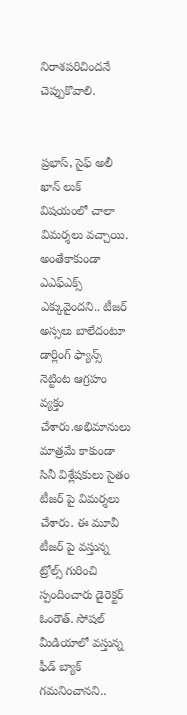నిరాశపరిచిందనే చెప్పుకొవాలి.


ప్రభాస్, సైఫ్ అలీ ఖాన్ లుక్ విషయంలో చాలా విమర్శలు వచ్చాయి. అంతేకాకుండా ఎఎఫ్ఎక్స్ ఎక్కువైందని.. టీజర్ అస్సలు బాలేదంటూ డార్లింగ్ ఫ్యాన్స్ నెట్టింట ఆగ్రహం వ్యక్తం చేశారు.అభిమానులు మాత్రమే కాకుండా సినీ విశ్లేషకులు సైతం టీజర్ పై విమర్శలు చేశారు. ఈ మూవీ టీజర్ పై వస్తున్న ట్రోల్స్ గురించి స్పందించారు డైరెక్టర్ ఓంరౌత్. సోషల్ మీడియాలో వస్తున్న ఫీడ్ బ్యాక్ గమనించానని..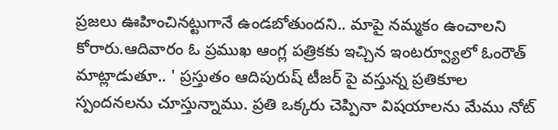ప్రజలు ఊహించినట్టుగానే ఉండబోతుందని.. మాపై నమ్మకం ఉంచాలని కోరారు.ఆదివారం ఓ ప్రముఖ ఆంగ్ల పత్రికకు ఇచ్చిన ఇంటర్వ్యూలో ఓంరౌత్ మాట్లాడుతూ.. ' ప్రస్తుతం ఆదిపురుష్ టీజర్ పై వస్తున్న ప్రతికూల స్పందనలను చూస్తున్నాము. ప్రతి ఒక్కరు చెప్పినా విషయాలను మేము నోట్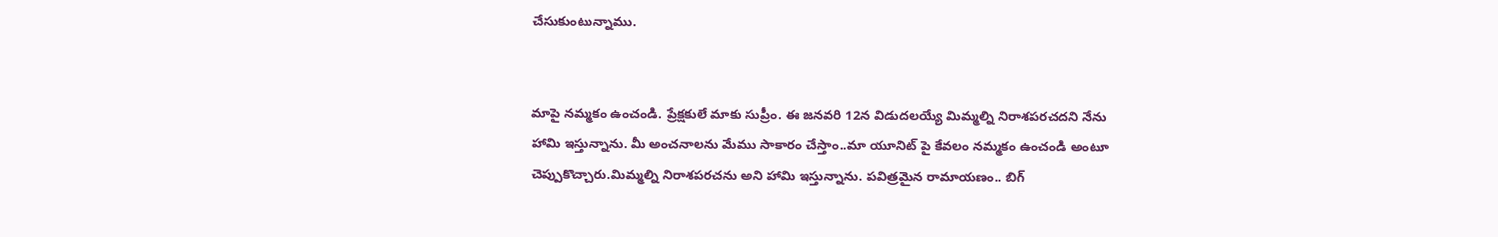చేసుకుంటున్నాము.


మాపై నమ్మకం ఉంచండి. ప్రేక్షకులే మాకు సుప్రీం. ఈ జనవరి 12న విడుదలయ్యే మిమ్మల్ని నిరాశపరచదని నేను హామి ఇస్తున్నాను. మీ అంచనాలను మేము సాకారం చేస్తాం..మా యూనిట్ పై కేవలం నమ్మకం ఉంచండి అంటూ చెప్పుకొచ్చారు.మిమ్మల్ని నిరాశపరచను అని హామి ఇస్తున్నాను. పవిత్రమైన రామాయణం.. బిగ్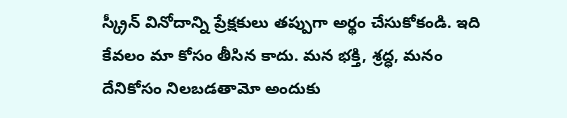స్క్రీన్ వినోదాన్ని ప్రేక్షకులు తప్పుగా అర్థం చేసుకోకండి. ఇది కేవలం మా కోసం తీసిన కాదు. మన భక్తి, శ్రద్ధ, మనం దేనికోసం నిలబడతామో అందుకు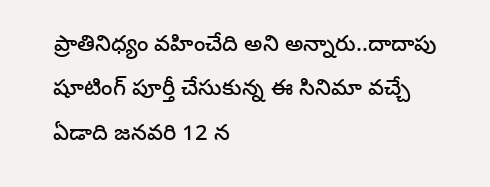ప్రాతినిధ్యం వహించేది అని అన్నారు..దాదాపు షూటింగ్ పూర్తీ చేసుకున్న ఈ సినిమా వచ్చే ఏడాది జనవరి 12 న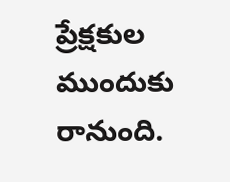ప్రేక్షకుల ముందుకు రానుంది.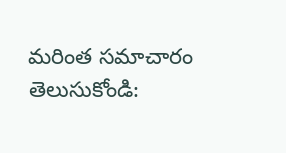మరింత సమాచారం తెలుసుకోండి: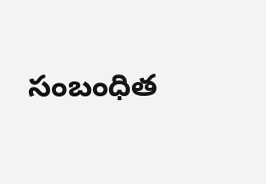సంబంధిత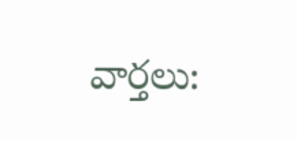వార్తలు: